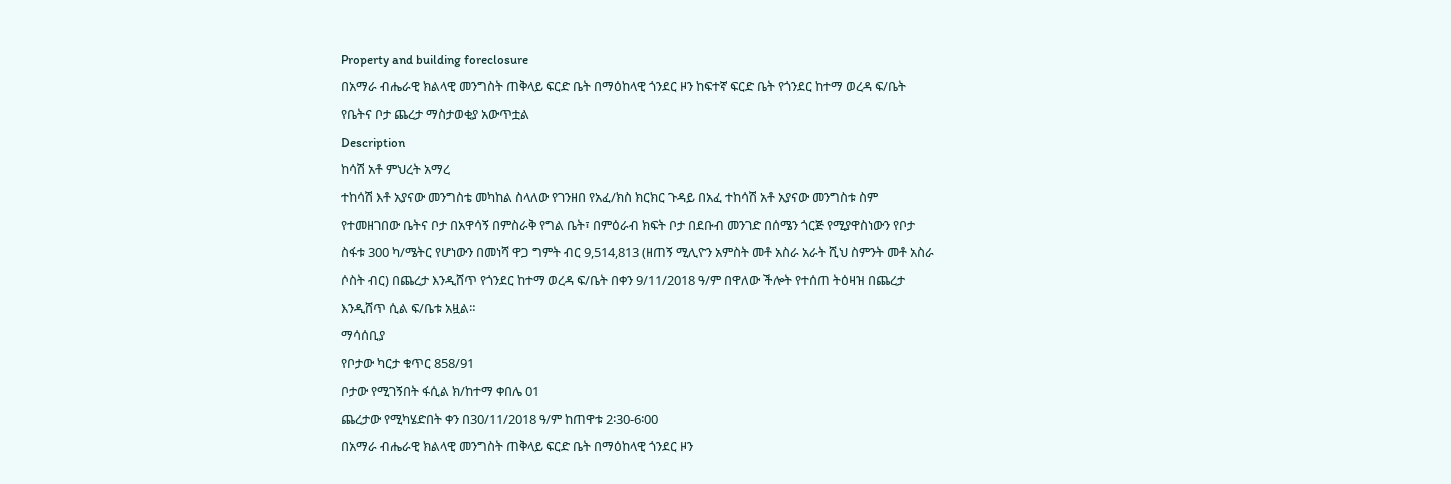Property and building foreclosure
በአማራ ብሔራዊ ክልላዊ መንግስት ጠቅላይ ፍርድ ቤት በማዕከላዊ ጎንደር ዞን ከፍተኛ ፍርድ ቤት የጎንደር ከተማ ወረዳ ፍ/ቤት የቤትና ቦታ ጨረታ ማስታወቂያ አውጥቷል
Description
ከሳሽ አቶ ምህረት አማረ
ተከሳሽ እቶ አያናው መንግስቴ መካከል ስላለው የገንዘበ የአፈ/ክስ ክርክር ጉዳይ በአፈ ተከሳሽ አቶ አያናው መንግስቱ ስም የተመዘገበው ቤትና ቦታ በአዋሳኝ በምስራቅ የግል ቤት፣ በምዕራብ ክፍት ቦታ በደቡብ መንገድ በሰሜን ጎርጅ የሚያዋስነውን የቦታ ስፋቱ 300 ካ/ሜትር የሆነውን በመነሻ ዋጋ ግምት ብር 9,514,813 (ዘጠኝ ሚሊዮን አምስት መቶ አስራ አራት ሺህ ስምንት መቶ አስራ ሶስት ብር) በጨረታ እንዲሸጥ የጎንደር ከተማ ወረዳ ፍ/ቤት በቀን 9/11/2018 ዓ/ም በዋለው ችሎት የተሰጠ ትዕዛዝ በጨረታ እንዲሸጥ ሲል ፍ/ቤቱ አዟል።
ማሳሰቢያ
የቦታው ካርታ ቁጥር 858/91
ቦታው የሚገኝበት ፋሲል ክ/ከተማ ቀበሌ 01
ጨረታው የሚካሄድበት ቀን በ30/11/2018 ዓ/ም ከጠዋቱ 2፡30-6፡00
በአማራ ብሔራዊ ክልላዊ መንግስት ጠቅላይ ፍርድ ቤት በማዕከላዊ ጎንደር ዞን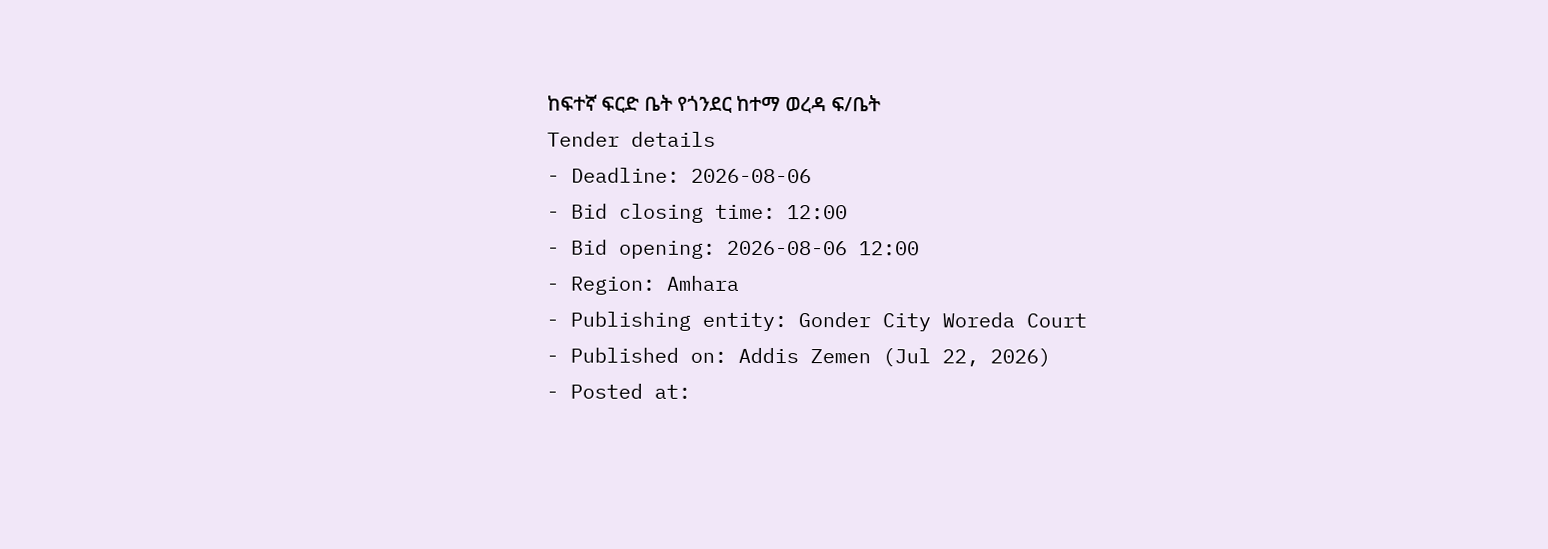ከፍተኛ ፍርድ ቤት የጎንደር ከተማ ወረዳ ፍ/ቤት
Tender details
- Deadline: 2026-08-06
- Bid closing time: 12:00
- Bid opening: 2026-08-06 12:00
- Region: Amhara
- Publishing entity: Gonder City Woreda Court
- Published on: Addis Zemen (Jul 22, 2026)
- Posted at: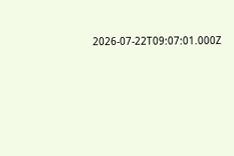2026-07-22T09:07:01.000Z